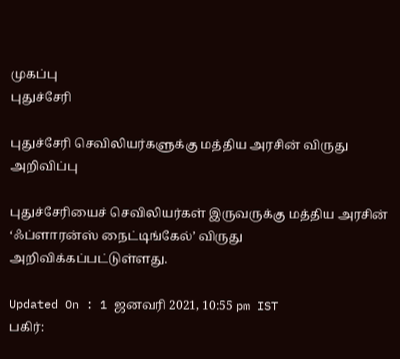முகப்பு
புதுச்சேரி

புதுச்சேரி செவிலியர்களுக்கு மத்திய அரசின் விருது அறிவிப்பு

புதுச்சேரியைச் செவிலியர்கள் இருவருக்கு மத்திய அரசின் ‘ஃப்ளாரன்ஸ் நைட்டிங்கேல்’ விருது அறிவிக்கப்பட்டுள்ளது.

Updated On : 1 ஜனவரி 2021, 10:55 pm IST
பகிர்: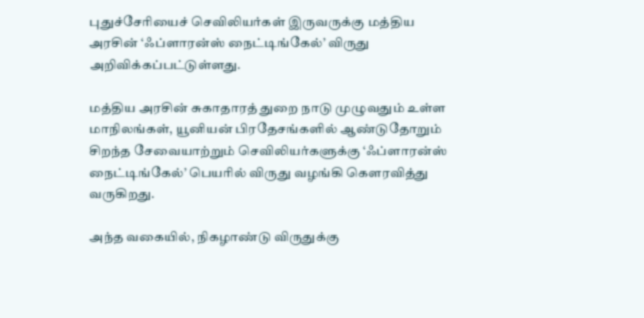புதுச்சேரியைச் செவிலியர்கள் இருவருக்கு மத்திய அரசின் ‘ஃப்ளாரன்ஸ் நைட்டிங்கேல்’ விருது அறிவிக்கப்பட்டுள்ளது.

மத்திய அரசின் சுகாதாரத் துறை நாடு முழுவதும் உள்ள மாநிலங்கள், யூனியன் பிரதேசங்களில் ஆண்டுதோறும் சிறந்த சேவையாற்றும் செவிலியர்களுக்கு ‘ஃப்ளாரன்ஸ் நைட்டிங்கேல்’ பெயரில் விருது வழங்கி கௌரவித்து வருகிறது.

அந்த வகையில், நிகழாண்டு விருதுக்கு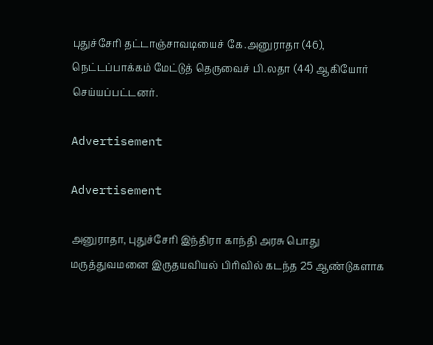புதுச்சேரி தட்டாஞ்சாவடியைச் கே.அனுராதா (46), நெட்டப்பாக்கம் மேட்டுத் தெருவைச் பி.லதா (44) ஆகியோர் செய்யப்பட்டனர்.

Advertisement

Advertisement

அனுராதா, புதுச்சேரி இந்திரா காந்தி அரசு பொது மருத்துவமனை இருதயவியல் பிரிவில் கடந்த 25 ஆண்டுகளாக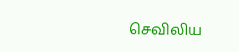செவிலிய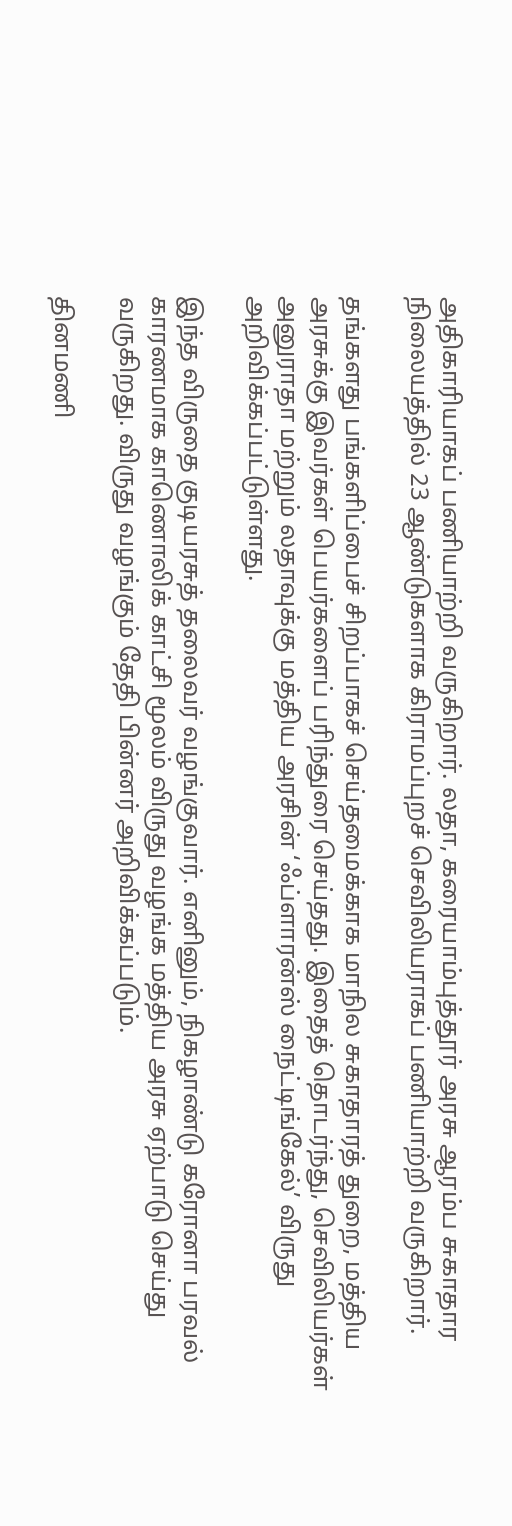அதிகாரியாகப் பணியாற்றி வருகிறார். லதா, கரையாம்புத்தூர் அரசு ஆரம்ப சுகாதார நிலையத்தில் 23 ஆண்டுகளாக கிராமப்புறச் செவிலியராகப் பணியாற்றி வருகிறார்.

தங்களது பங்களிப்பைச் சிறப்பாகச் செய்தமைக்காக மாநில சுகாதாரத் துறை, மத்திய அரசுக்கு இவர்கள் பெயர்களைப் பரிந்துரை செய்தது. இதைத் தொடர்ந்து, செவிலியர்கள் அனுராதா மற்றும் லதாவுக்கு மத்திய அரசின் ‘ஃப்ளாரன்ஸ் நைட்டிங்கேல்’ விருது அறிவிக்கப்பட்டுள்ளது.

இந்த விருதை குடியரசுத் தலைவர் வழங்குவார். எனினும், நிகழாண்டு கரோனா பரவல் காரணமாக காணொலிக் காட்சி மூலம் விருது வழங்க மத்திய அரசு ஏற்பாடு செய்து வருகிறது. விருது வழங்கும் தேதி பின்னர் அறிவிக்கப்படும்.

தினமணி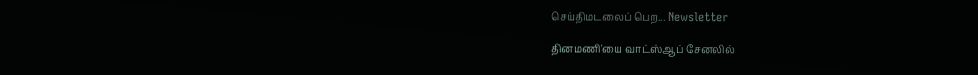செய்திமடலைப் பெற... Newsletter

தினமணி'யை வாட்ஸ்ஆப் சேனலில்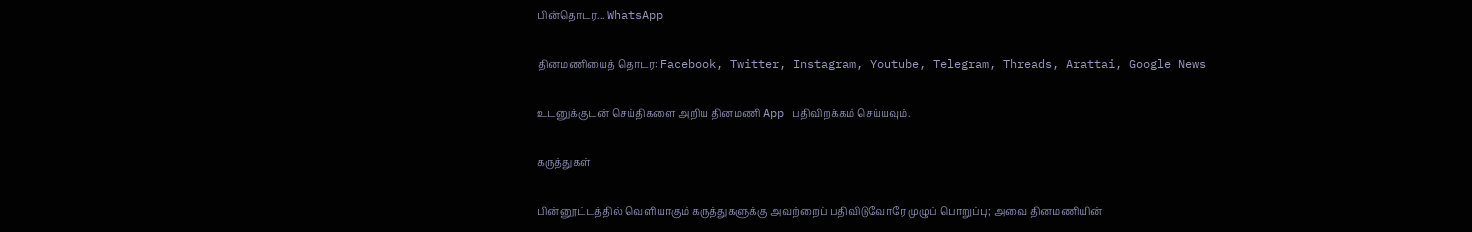பின்தொடர... WhatsApp

தினமணியைத் தொடர: Facebook, Twitter, Instagram, Youtube, Telegram, Threads, Arattai, Google News

உடனுக்குடன் செய்திகளை அறிய தினமணி App பதிவிறக்கம் செய்யவும்.

கருத்துகள்

பின்னூட்டத்தில் வெளியாகும் கருத்துகளுக்கு அவற்றைப் பதிவிடுவோரே முழுப் பொறுப்பு; அவை தினமணியின்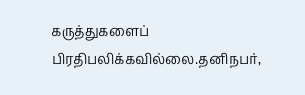கருத்துகளைப் பிரதிபலிக்கவில்லை.தனிநபர்,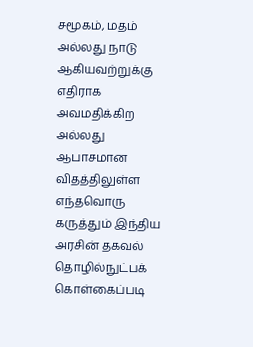சமூகம், மதம் அல்லது நாடு ஆகியவற்றுக்கு எதிராக அவமதிக்கிற அல்லது ஆபாசமான விதத்திலுள்ள எந்தவொரு கருத்தும் இந்திய அரசின் தகவல் தொழில்நுட்பக் கொள்கைப்படி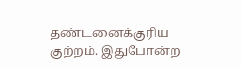தண்டனைக்குரிய குற்றம். இதுபோன்ற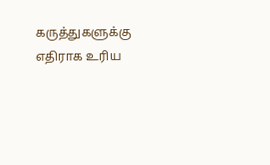கருத்துகளுக்கு எதிராக உரிய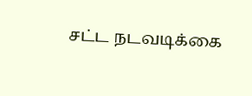சட்ட நடவடிக்கை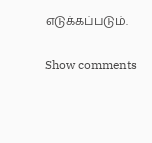எடுக்கப்படும்.

Show comments